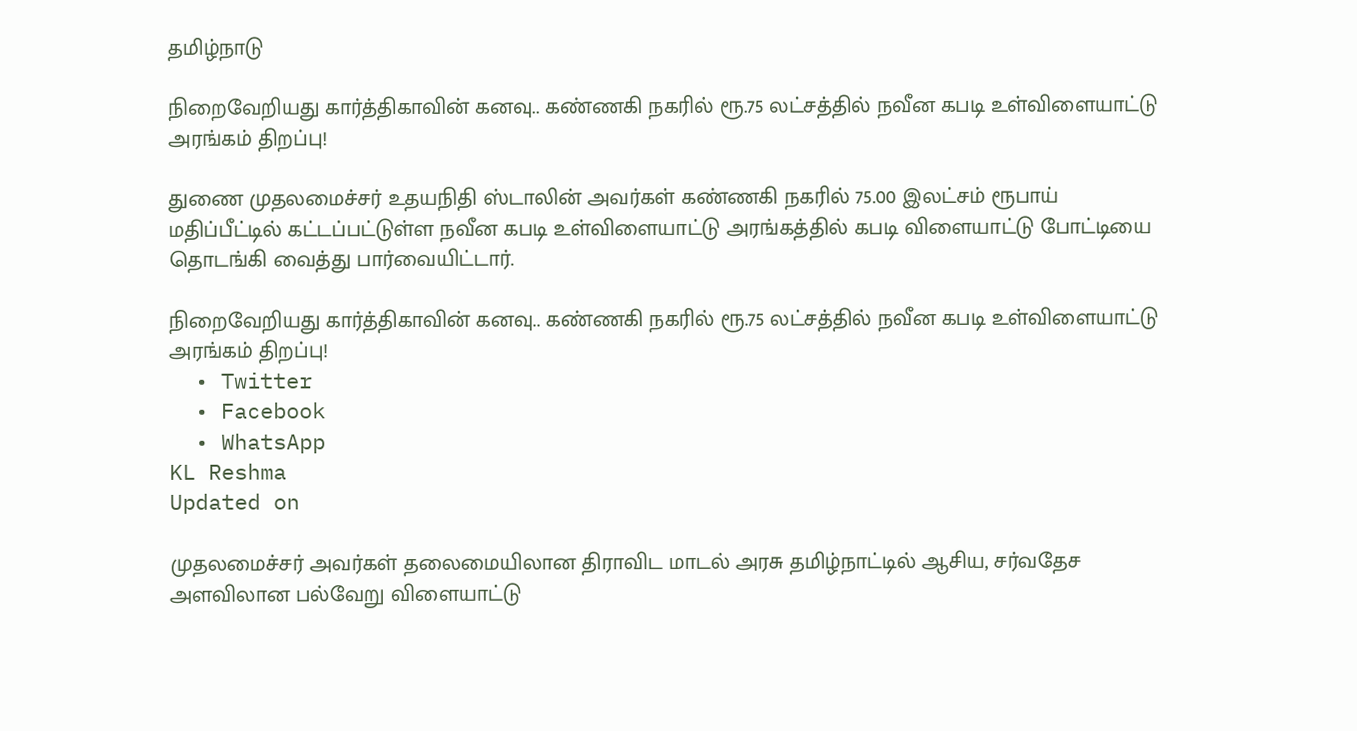தமிழ்நாடு

நிறைவேறியது கார்த்திகாவின் கனவு.. கண்ணகி நகரில் ரூ.75 லட்சத்தில் நவீன கபடி உள்விளையாட்டு அரங்கம் திறப்பு!

துணை முதலமைச்சர் உதயநிதி ஸ்டாலின் அவர்கள் கண்ணகி நகரில் 75.00 இலட்சம் ரூபாய் மதிப்பீட்டில் கட்டப்பட்டுள்ள நவீன கபடி உள்விளையாட்டு அரங்கத்தில் கபடி விளையாட்டு போட்டியை தொடங்கி வைத்து பார்வையிட்டார்.

நிறைவேறியது கார்த்திகாவின் கனவு.. கண்ணகி நகரில் ரூ.75 லட்சத்தில் நவீன கபடி உள்விளையாட்டு அரங்கம் திறப்பு!
  • Twitter
  • Facebook
  • WhatsApp
KL Reshma
Updated on

முதலமைச்சர் அவர்கள் தலைமையிலான திராவிட மாடல் அரசு தமிழ்நாட்டில் ஆசிய, சர்வதேச அளவிலான பல்வேறு விளையாட்டு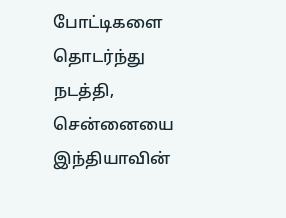போட்டிகளை தொடர்ந்து நடத்தி, சென்னையை இந்தியாவின்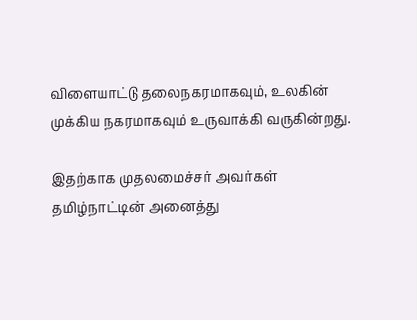விளையாட்டு தலைநகரமாகவும், உலகின் முக்கிய நகரமாகவும் உருவாக்கி வருகின்றது.

இதற்காக முதலமைச்சர் அவர்கள் தமிழ்நாட்டின் அனைத்து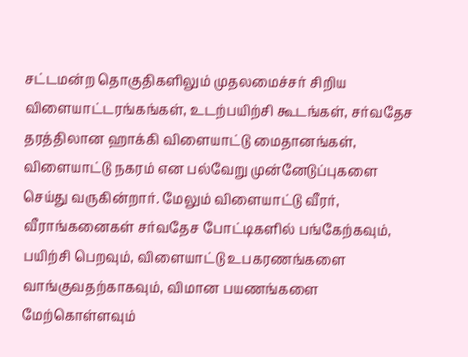சட்டமன்ற தொகுதிகளிலும் முதலமைச்சர் சிறிய விளையாட்டரங்கங்கள், உடற்பயிற்சி கூடங்கள், சர்வதேச தரத்திலான ஹாக்கி விளையாட்டு மைதானங்கள், விளையாட்டு நகரம் என பல்வேறு முன்னேடுப்புகளை செய்து வருகின்றார். மேலும் விளையாட்டு வீரர், வீராங்கனைகள் சர்வதேச போட்டிகளில் பங்கேற்கவும், பயிற்சி பெறவும், விளையாட்டு உபகரணங்களை வாங்குவதற்காகவும், விமான பயணங்களை மேற்கொள்ளவும்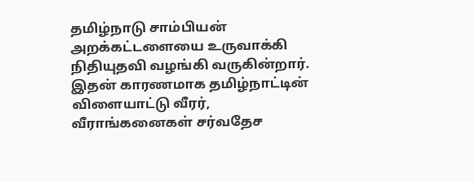தமிழ்நாடு சாம்பியன் அறக்கட்டளையை உருவாக்கி நிதியுதவி வழங்கி வருகின்றார். இதன் காரணமாக தமிழ்நாட்டின் விளையாட்டு வீரர், வீராங்கனைகள் சர்வதேச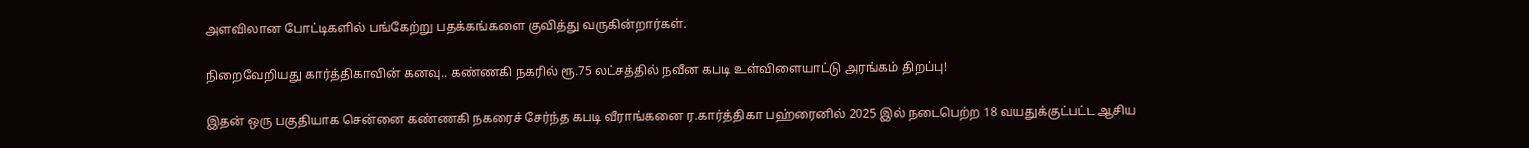அளவிலான போட்டிகளில் பங்கேற்று பதக்கங்களை குவித்து வருகின்றார்கள்.

நிறைவேறியது கார்த்திகாவின் கனவு.. கண்ணகி நகரில் ரூ.75 லட்சத்தில் நவீன கபடி உள்விளையாட்டு அரங்கம் திறப்பு!

இதன் ஒரு பகுதியாக சென்னை கண்ணகி நகரைச் சேர்ந்த கபடி வீராங்கனை ர.கார்த்திகா பஹ்ரைனில் 2025 இல் நடைபெற்ற 18 வயதுக்குட்பட்ட ஆசிய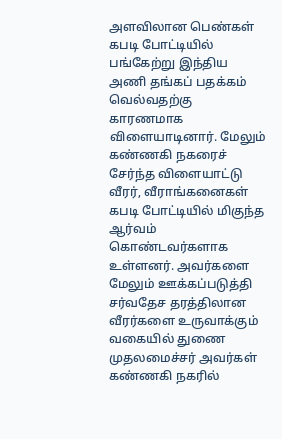அளவிலான பெண்கள் கபடி போட்டியில் பங்கேற்று இந்திய அணி தங்கப் பதக்கம் வெல்வதற்கு காரணமாக விளையாடினார். மேலும் கண்ணகி நகரைச் சேர்ந்த விளையாட்டு வீரர், வீராங்கனைகள் கபடி போட்டியில் மிகுந்த ஆர்வம் கொண்டவர்களாக உள்ளனர். அவர்களை மேலும் ஊக்கப்படுத்தி சர்வதேச தரத்திலான வீரர்களை உருவாக்கும் வகையில் துணை முதலமைச்சர் அவர்கள் கண்ணகி நகரில்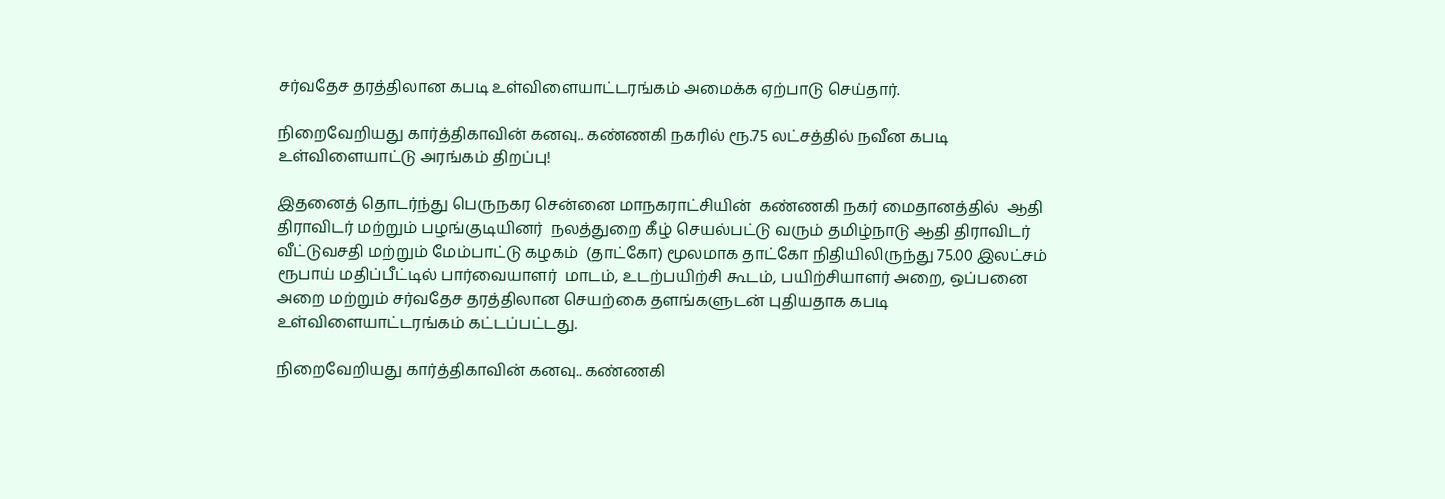சர்வதேச தரத்திலான கபடி உள்விளையாட்டரங்கம் அமைக்க ஏற்பாடு செய்தார்.

நிறைவேறியது கார்த்திகாவின் கனவு.. கண்ணகி நகரில் ரூ.75 லட்சத்தில் நவீன கபடி உள்விளையாட்டு அரங்கம் திறப்பு!

இதனைத் தொடர்ந்து பெருநகர சென்னை மாநகராட்சியின்  கண்ணகி நகர் மைதானத்தில்  ஆதி திராவிடர் மற்றும் பழங்குடியினர்  நலத்துறை கீழ் செயல்பட்டு வரும் தமிழ்நாடு ஆதி திராவிடர் வீட்டுவசதி மற்றும் மேம்பாட்டு கழகம்  (தாட்கோ) மூலமாக தாட்கோ நிதியிலிருந்து 75.00 இலட்சம் ரூபாய் மதிப்பீட்டில் பார்வையாளர்  மாடம், உடற்பயிற்சி கூடம், பயிற்சியாளர் அறை, ஒப்பனை அறை மற்றும் சர்வதேச தரத்திலான செயற்கை தளங்களுடன் புதியதாக கபடி உள்விளையாட்டரங்கம் கட்டப்பட்டது.

நிறைவேறியது கார்த்திகாவின் கனவு.. கண்ணகி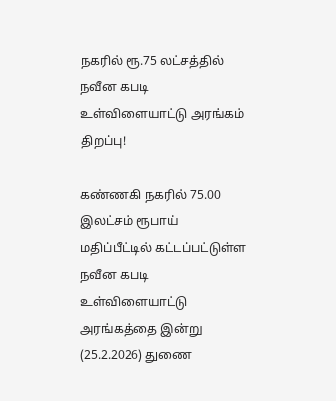நகரில் ரூ.75 லட்சத்தில் நவீன கபடி உள்விளையாட்டு அரங்கம் திறப்பு!

கண்ணகி நகரில் 75.00 இலட்சம் ரூபாய் மதிப்பீட்டில் கட்டப்பட்டுள்ள நவீன கபடி உள்விளையாட்டு அரங்கத்தை இன்று (25.2.2026) துணை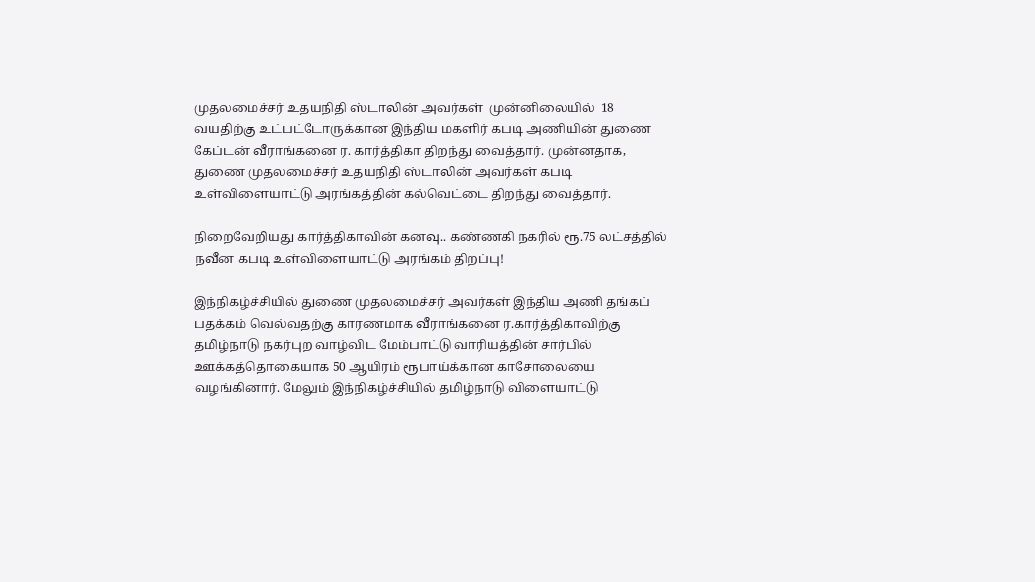முதலமைச்சர் உதயநிதி ஸ்டாலின் அவர்கள்  முன்னிலையில்  18 வயதிற்கு உட்பட்டோருக்கான இந்திய மகளிர் கபடி அணியின் துணை கேப்டன் வீராங்கனை ர. கார்த்திகா திறந்து வைத்தார். முன்னதாக, துணை முதலமைச்சர் உதயநிதி ஸ்டாலின் அவர்கள் கபடி உள்விளையாட்டு அரங்கத்தின் கல்வெட்டை திறந்து வைத்தார்.

நிறைவேறியது கார்த்திகாவின் கனவு.. கண்ணகி நகரில் ரூ.75 லட்சத்தில் நவீன கபடி உள்விளையாட்டு அரங்கம் திறப்பு!

இந்நிகழ்ச்சியில் துணை முதலமைச்சர் அவர்கள் இந்திய அணி தங்கப் பதக்கம் வெல்வதற்கு காரணமாக வீராங்கனை ர.கார்த்திகாவிற்கு தமிழ்நாடு நகர்புற வாழ்விட மேம்பாட்டு வாரியத்தின் சார்பில் ஊக்கத்தொகையாக 50 ஆயிரம் ரூபாய்க்கான காசோலையை வழங்கினார். மேலும் இந்நிகழ்ச்சியில் தமிழ்நாடு விளையாட்டு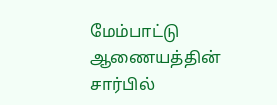மேம்பாட்டு ஆணையத்தின் சார்பில்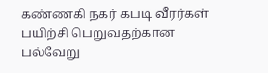கண்ணகி நகர் கபடி வீரர்கள் பயிற்சி பெறுவதற்கான பல்வேறு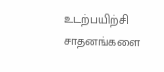உடற்பயிற்சி சாதனங்களை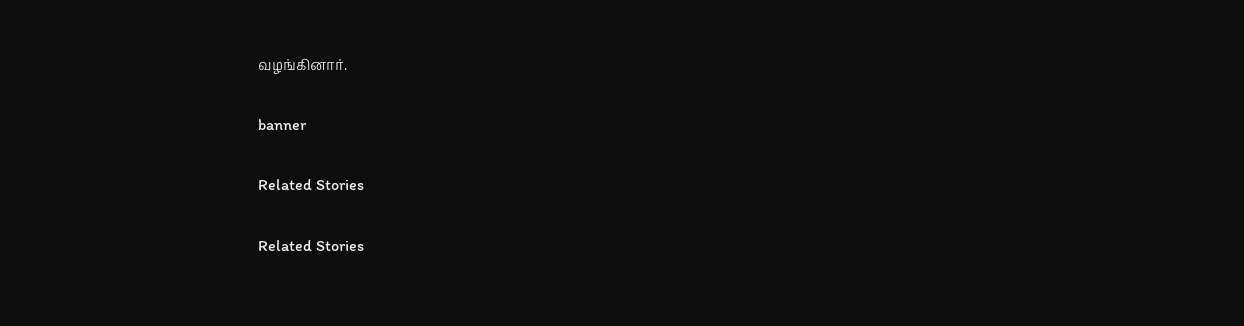வழங்கினார்.

banner

Related Stories

Related Stories